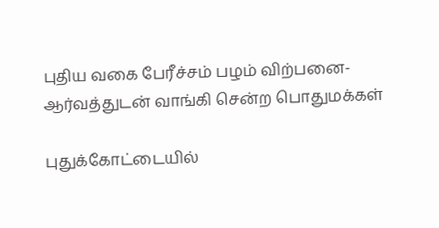புதிய வகை பேரீச்சம் பழம் விற்பனை- ஆர்வத்துடன் வாங்கி சென்ற பொதுமக்கள்

புதுக்கோட்டையில்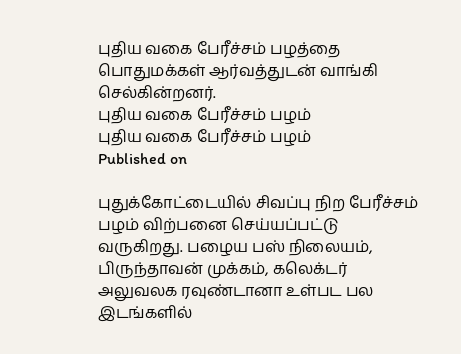புதிய வகை பேரீச்சம் பழத்தை பொதுமக்கள் ஆர்வத்துடன் வாங்கி செல்கின்றனர்.
புதிய வகை பேரீச்சம் பழம்
புதிய வகை பேரீச்சம் பழம்
Published on

புதுக்கோட்டையில் சிவப்பு நிற பேரீச்சம் பழம் விற்பனை செய்யப்பட்டு வருகிறது. பழைய பஸ் நிலையம், பிருந்தாவன் முக்கம், கலெக்டர் அலுவலக ரவுண்டானா உள்பட பல இடங்களில்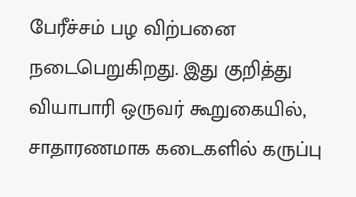பேரீச்சம் பழ விற்பனை நடைபெறுகிறது. இது குறித்து வியாபாரி ஒருவர் கூறுகையில், சாதாரணமாக கடைகளில் கருப்பு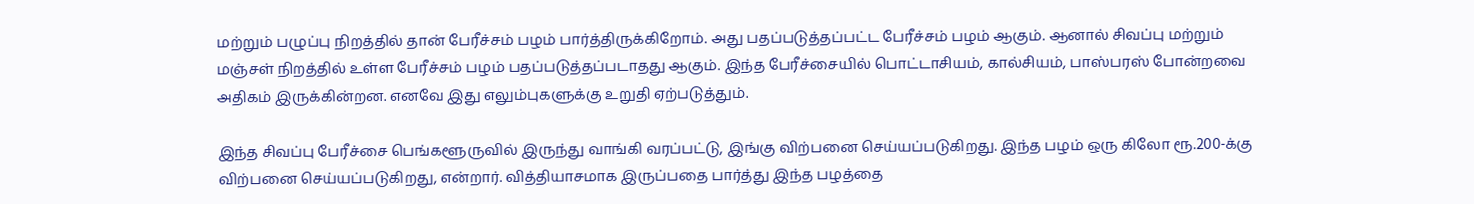மற்றும் பழுப்பு நிறத்தில் தான் பேரீச்சம் பழம் பார்த்திருக்கிறோம். அது பதப்படுத்தப்பட்ட பேரீச்சம் பழம் ஆகும். ஆனால் சிவப்பு மற்றும் மஞ்சள் நிறத்தில் உள்ள பேரீச்சம் பழம் பதப்படுத்தப்படாதது ஆகும். இந்த பேரீச்சையில் பொட்டாசியம், கால்சியம், பாஸ்பரஸ் போன்றவை அதிகம் இருக்கின்றன. எனவே இது எலும்புகளுக்கு உறுதி ஏற்படுத்தும்.

இந்த சிவப்பு பேரீச்சை பெங்களூருவில் இருந்து வாங்கி வரப்பட்டு, இங்கு விற்பனை செய்யப்படுகிறது. இந்த பழம் ஒரு கிலோ ரூ.200-க்கு விற்பனை செய்யப்படுகிறது, என்றார். வித்தியாசமாக இருப்பதை பார்த்து இந்த பழத்தை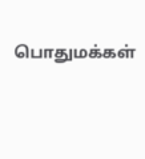பொதுமக்கள்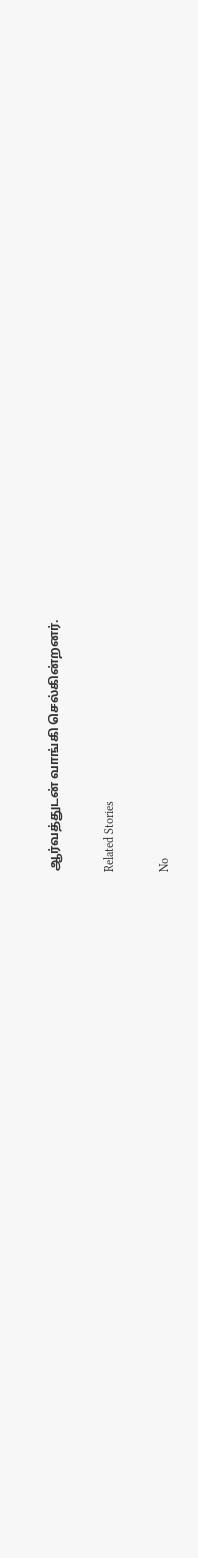ஆர்வத்துடன் வாங்கி செல்கின்றனர்.

Related Stories

No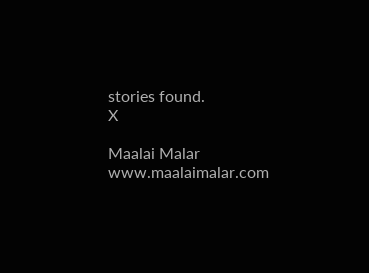stories found.
X

Maalai Malar
www.maalaimalar.com